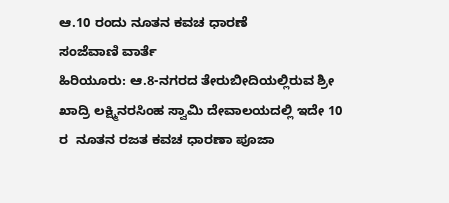ಆ.10 ರಂದು ನೂತನ ಕವಚ ಧಾರಣೆ
ಸಂಜೆವಾಣಿ ವಾರ್ತೆ
ಹಿರಿಯೂರು: ಆ.8-ನಗರದ ತೇರುಬೀದಿಯಲ್ಲಿರುವ ಶ್ರೀ ಖಾದ್ರಿ ಲಕ್ಷ್ಮಿನರಸಿಂಹ ಸ್ವಾಮಿ ದೇವಾಲಯದಲ್ಲಿ ಇದೇ 10 ರ  ನೂತನ ರಜತ ಕವಚ ಧಾರಣಾ ಪೂಜಾ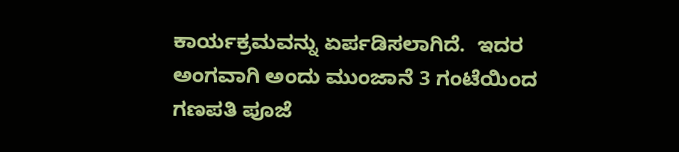ಕಾರ್ಯಕ್ರಮವನ್ನು ಏರ್ಪಡಿಸಲಾಗಿದೆ.  ಇದರ ಅಂಗವಾಗಿ ಅಂದು ಮುಂಜಾನೆ 3 ಗಂಟೆಯಿಂದ  ಗಣಪತಿ ಪೂಜೆ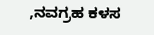,ನವಗ್ರಹ ಕಳಸ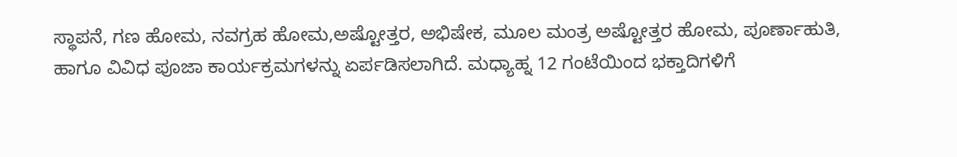ಸ್ಥಾಪನೆ, ಗಣ ಹೋಮ, ನವಗ್ರಹ ಹೋಮ,ಅಷ್ಟೋತ್ತರ, ಅಭಿಷೇಕ, ಮೂಲ ಮಂತ್ರ ಅಷ್ಟೋತ್ತರ ಹೋಮ, ಪೂರ್ಣಾಹುತಿ, ಹಾಗೂ ವಿವಿಧ ಪೂಜಾ ಕಾರ್ಯಕ್ರಮಗಳನ್ನು ಏರ್ಪಡಿಸಲಾಗಿದೆ. ಮಧ್ಯಾಹ್ನ 12 ಗಂಟೆಯಿಂದ ಭಕ್ತಾದಿಗಳಿಗೆ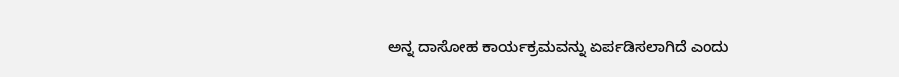ಅನ್ನ ದಾಸೋಹ ಕಾರ್ಯಕ್ರಮವನ್ನು ಏರ್ಪಡಿಸಲಾಗಿದೆ ಎಂದು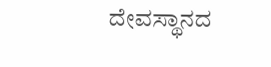ದೇವಸ್ಥಾನದ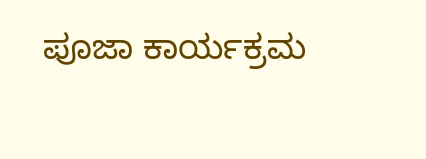ಪೂಜಾ ಕಾರ್ಯಕ್ರಮ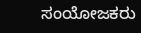ಸಂಯೋಜಕರು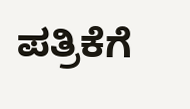ಪತ್ರಿಕೆಗೆ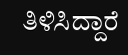ತಿಳಿಸಿದ್ದಾರೆ